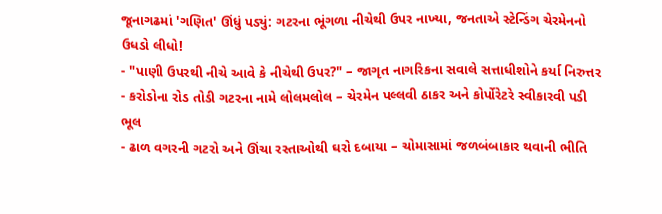જૂનાગઢમાં 'ગણિત' ઊંધું પડ્યું: ગટરના ભૂંગળા નીચેથી ઉપર નાખ્યા, જનતાએ સ્ટેન્ડિંગ ચેરમેનનો ઉધડો લીધો!
- "પાણી ઉપરથી નીચે આવે કે નીચેથી ઉપર?" – જાગૃત નાગરિકના સવાલે સત્તાધીશોને કર્યા નિરુત્તર
- કરોડોના રોડ તોડી ગટરના નામે લોલમલોલ – ચેરમેન પલ્લવી ઠાકર અને કોર્પોરેટરે સ્વીકારવી પડી ભૂલ
- ઢાળ વગરની ગટરો અને ઊંચા રસ્તાઓથી ઘરો દબાયા – ચોમાસામાં જળબંબાકાર થવાની ભીતિ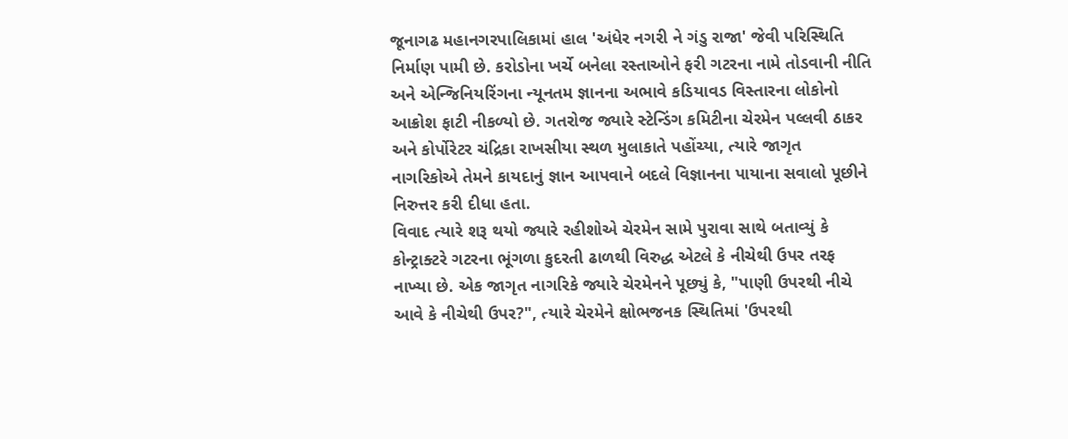જૂનાગઢ મહાનગરપાલિકામાં હાલ 'અંધેર નગરી ને ગંડુ રાજા' જેવી પરિસ્થિતિ નિર્માણ પામી છે. કરોડોના ખર્ચે બનેલા રસ્તાઓને ફરી ગટરના નામે તોડવાની નીતિ અને એન્જિનિયરિંગના ન્યૂનતમ જ્ઞાનના અભાવે કડિયાવડ વિસ્તારના લોકોનો આક્રોશ ફાટી નીકળ્યો છે. ગતરોજ જ્યારે સ્ટેન્ડિંગ કમિટીના ચેરમેન પલ્લવી ઠાકર અને કોર્પોરેટર ચંદ્રિકા રાખસીયા સ્થળ મુલાકાતે પહોંચ્યા, ત્યારે જાગૃત નાગરિકોએ તેમને કાયદાનું જ્ઞાન આપવાને બદલે વિજ્ઞાનના પાયાના સવાલો પૂછીને નિરુત્તર કરી દીધા હતા.
વિવાદ ત્યારે શરૂ થયો જ્યારે રહીશોએ ચેરમેન સામે પુરાવા સાથે બતાવ્યું કે કોન્ટ્રાક્ટરે ગટરના ભૂંગળા કુદરતી ઢાળથી વિરુદ્ધ એટલે કે નીચેથી ઉપર તરફ નાખ્યા છે. એક જાગૃત નાગરિકે જ્યારે ચેરમેનને પૂછ્યું કે, "પાણી ઉપરથી નીચે આવે કે નીચેથી ઉપર?", ત્યારે ચેરમેને ક્ષોભજનક સ્થિતિમાં 'ઉપરથી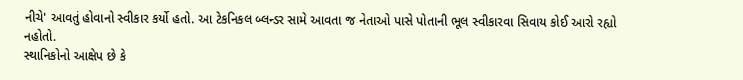નીચે' આવતું હોવાનો સ્વીકાર કર્યો હતો. આ ટેકનિકલ બ્લન્ડર સામે આવતા જ નેતાઓ પાસે પોતાની ભૂલ સ્વીકારવા સિવાય કોઈ આરો રહ્યો નહોતો.
સ્થાનિકોનો આક્ષેપ છે કે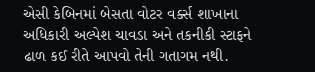એસી કેબિનમાં બેસતા વોટર વર્ક્સ શાખાના અધિકારી અલ્પેશ ચાવડા અને તકનીકી સ્ટાફને ઢાળ કઈ રીતે આપવો તેની ગતાગમ નથી.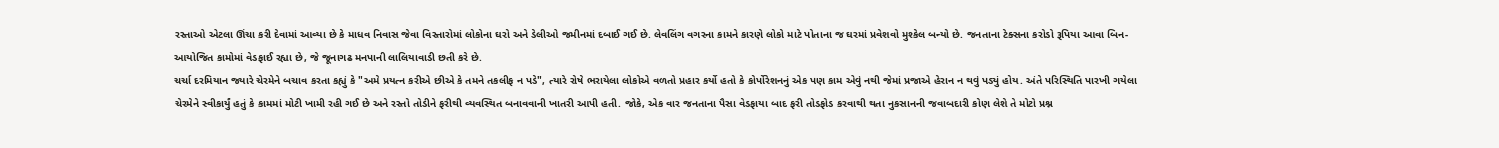રસ્તાઓ એટલા ઊંચા કરી દેવામાં આવ્યા છે કે માધવ નિવાસ જેવા વિસ્તારોમાં લોકોના ઘરો અને ડેલીઓ જમીનમાં દબાઈ ગઈ છે. લેવલિંગ વગરના કામને કારણે લોકો માટે પોતાના જ ઘરમાં પ્રવેશવો મુશ્કેલ બન્યો છે. જનતાના ટેક્સના કરોડો રૂપિયા આવા બિન-આયોજિત કામોમાં વેડફાઈ રહ્યા છે, જે જૂનાગઢ મનપાની લાલિયાવાડી છતી કરે છે.
ચર્ચા દરમિયાન જ્યારે ચેરમેને બચાવ કરતા કહ્યું કે "અમે પ્રયત્ન કરીએ છીએ કે તમને તકલીફ ન પડે", ત્યારે રોષે ભરાયેલા લોકોએ વળતો પ્રહાર કર્યો હતો કે કોર્પોરેશનનું એક પણ કામ એવું નથી જેમાં પ્રજાએ હેરાન ન થવું પડ્યું હોય. અંતે પરિસ્થિતિ પારખી ગયેલા ચેરમેને સ્વીકાર્યું હતું કે કામમાં મોટી ખામી રહી ગઈ છે અને રસ્તો તોડીને ફરીથી વ્યવસ્થિત બનાવવાની ખાતરી આપી હતી. જોકે, એક વાર જનતાના પૈસા વેડફાયા બાદ ફરી તોડફોડ કરવાથી થતા નુકસાનની જવાબદારી કોણ લેશે તે મોટો પ્રશ્ન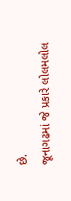છે.
જૂનાગઢમાં જે પ્રકારે લોલમલોલ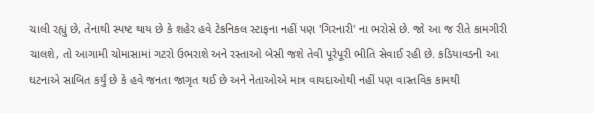ચાલી રહ્યું છે, તેનાથી સ્પષ્ટ થાય છે કે શહેર હવે ટેકનિકલ સ્ટાફના નહીં પણ 'ગિરનારી' ના ભરોસે છે. જો આ જ રીતે કામગીરી ચાલશે, તો આગામી ચોમાસામાં ગટરો ઉભરાશે અને રસ્તાઓ બેસી જશે તેવી પૂરેપૂરી ભીતિ સેવાઈ રહી છે. કડિયાવડની આ ઘટનાએ સાબિત કર્યું છે કે હવે જનતા જાગૃત થઈ છે અને નેતાઓએ માત્ર વાયદાઓથી નહીં પણ વાસ્તવિક કામથી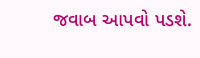જવાબ આપવો પડશે.